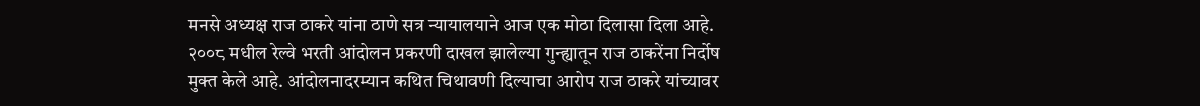मनसे अध्यक्ष राज ठाकरे यांना ठाणे सत्र न्यायालयाने आज एक मोठा दिलासा दिला आहे. २००८ मधील रेल्वे भरती आंदोलन प्रकरणी दाखल झालेल्या गुन्ह्यातून राज ठाकरेंना निर्दोष मुक्त केले आहे. आंदोलनादरम्यान कथित चिथावणी दिल्याचा आरोप राज ठाकरे यांच्यावर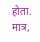होता. मात्र,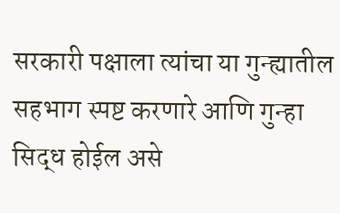सरकारी पक्षाला त्यांचा या गुन्ह्यातील सहभाग स्पष्ट करणारे आणि गुन्हा सिद्ध होईल असे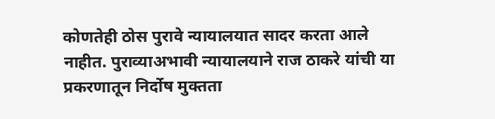कोणतेही ठोस पुरावे न्यायालयात सादर करता आले नाहीत. पुराव्याअभावी न्यायालयाने राज ठाकरे यांची या प्रकरणातून निर्दोष मुक्तता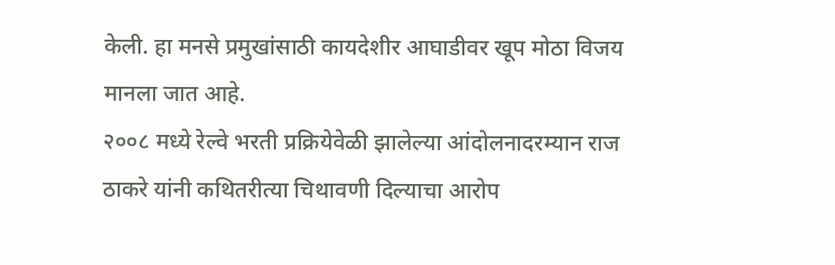केली. हा मनसे प्रमुखांसाठी कायदेशीर आघाडीवर खूप मोठा विजय मानला जात आहे.
२००८ मध्ये रेल्वे भरती प्रक्रियेवेळी झालेल्या आंदोलनादरम्यान राज ठाकरे यांनी कथितरीत्या चिथावणी दिल्याचा आरोप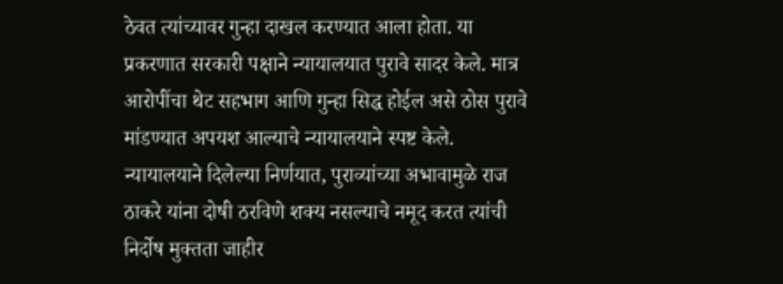ठेवत त्यांच्यावर गुन्हा दाखल करण्यात आला होता. या प्रकरणात सरकारी पक्षाने न्यायालयात पुरावे सादर केले. मात्र आरोपींचा थेट सहभाग आणि गुन्हा सिद्ध होईल असे ठोस पुरावे मांडण्यात अपयश आल्याचे न्यायालयाने स्पष्ट केले. न्यायालयाने दिलेल्या निर्णयात, पुराव्यांच्या अभावामुळे राज ठाकरे यांना दोषी ठरविणे शक्य नसल्याचे नमूद करत त्यांची निर्दोष मुक्तता जाहीर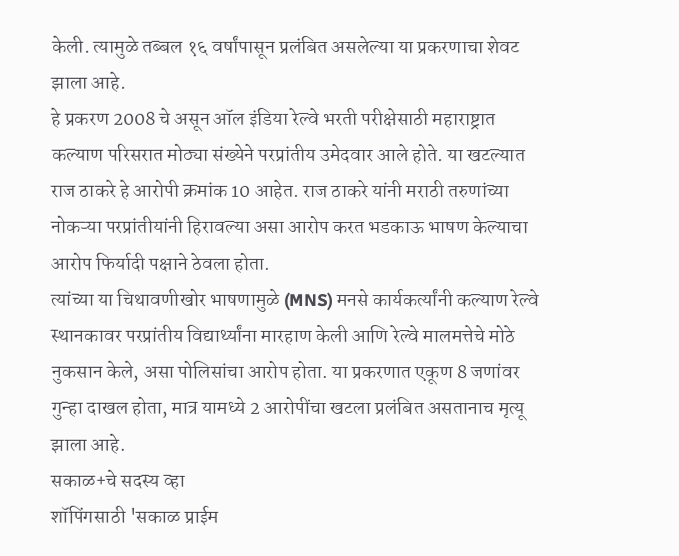केली. त्यामुळे तब्बल १६ वर्षांपासून प्रलंबित असलेल्या या प्रकरणाचा शेवट झाला आहे.
हे प्रकरण 2008 चे असून ऑल इंडिया रेल्वे भरती परीक्षेसाठी महाराष्ट्रात कल्याण परिसरात मोठ्या संख्येने परप्रांतीय उमेदवार आले होते. या खटल्यात राज ठाकरे हे आरोपी क्रमांक 10 आहेत. राज ठाकरे यांनी मराठी तरुणांच्या नोकऱ्या परप्रांतीयांनी हिरावल्या असा आरोप करत भडकाऊ भाषण केल्याचा आरोप फिर्यादी पक्षाने ठेवला होता.
त्यांच्या या चिथावणीखोर भाषणामुळे (MNS) मनसे कार्यकर्त्यांनी कल्याण रेल्वे स्थानकावर परप्रांतीय विद्यार्थ्यांना मारहाण केली आणि रेल्वे मालमत्तेचे मोठे नुकसान केले, असा पोलिसांचा आरोप होता. या प्रकरणात एकूण 8 जणांवर गुन्हा दाखल होता, मात्र यामध्ये 2 आरोपींचा खटला प्रलंबित असतानाच मृत्यू झाला आहे.
सकाळ+चे सदस्य व्हा
शॉपिंगसाठी 'सकाळ प्राईम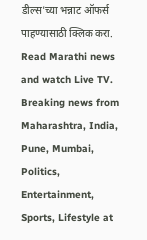डील्स'च्या भन्नाट ऑफर्स पाहण्यासाठी क्लिक करा.
Read Marathi news and watch Live TV. Breaking news from Maharashtra, India, Pune, Mumbai, Politics, Entertainment, Sports, Lifestyle at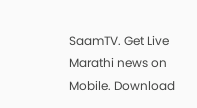SaamTV. Get Live Marathi news on Mobile. Download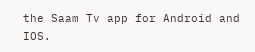the Saam Tv app for Android and IOS.